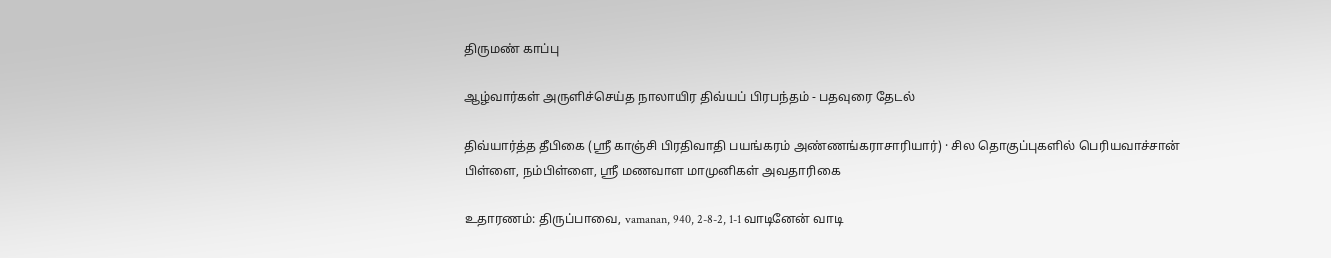திருமண் காப்பு

ஆழ்வார்கள் அருளிச்செய்த நாலாயிர திவ்யப் பிரபந்தம் - பதவுரை தேடல்

திவ்யார்த்த தீபிகை (ஸ்ரீ காஞ்சி பிரதிவாதி பயங்கரம் அண்ணங்கராசாரியார்) · சில தொகுப்புகளில் பெரியவாச்சான் பிள்ளை, நம்பிள்ளை, ஸ்ரீ மணவாள மாமுனிகள் அவதாரிகை

உதாரணம்: திருப்பாவை, vamanan, 940, 2-8-2, 1-1 வாடினேன் வாடி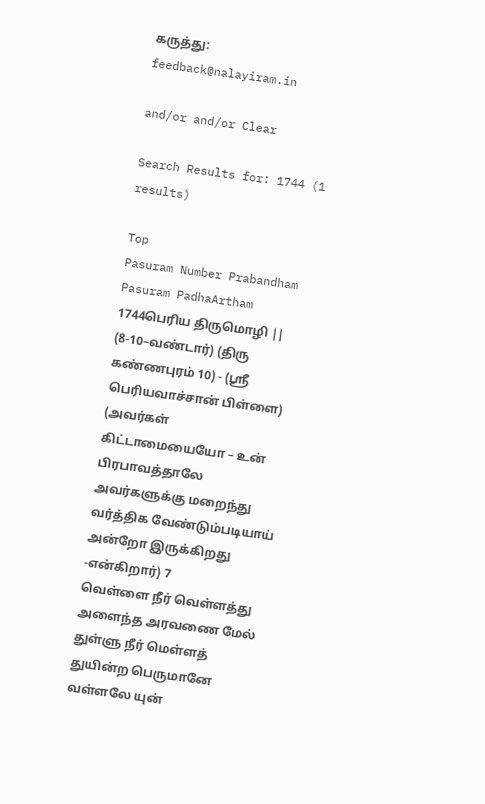கருத்து: feedback@nalayiram.in

and/or and/or Clear

Search Results for: 1744 (1 results)

Top
Pasuram Number Prabandham Pasuram PadhaArtham
1744பெரிய திருமொழி || (8-10–வண்டார்) (திரு கண்ணபுரம் 10) - (ஸ்ரீ பெரியவாச்சான் பிள்ளை) (அவர்கள் கிட்டாமையையோ – உன் பிரபாவத்தாலே அவர்களுக்கு மறைந்து வர்த்திக வேண்டும்படியாய் அன்றோ இருக்கிறது -என்கிறார்) 7
வெள்ளை நீர் வெள்ளத்து அளைந்த அரவணை மேல் துள்ளு நீர் மெள்ளத் துயின்ற பெருமானே வள்ளலே யுன்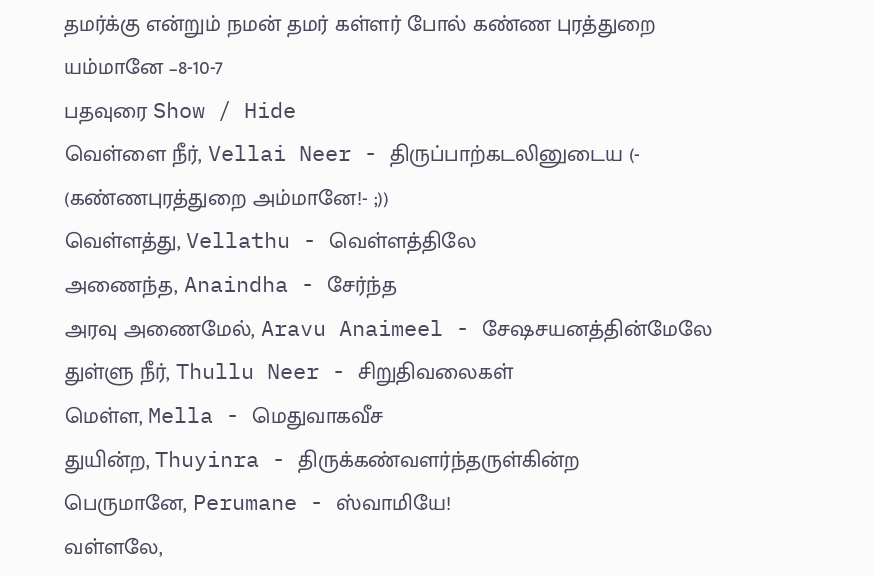தமர்க்கு என்றும் நமன் தமர் கள்ளர் போல் கண்ண புரத்துறை யம்மானே –8-10-7
பதவுரை Show / Hide
வெள்ளை நீர், Vellai Neer - திருப்பாற்கடலினுடைய (- (கண்ணபுரத்துறை அம்மானே!- ;))
வெள்ளத்து, Vellathu - வெள்ளத்திலே
அணைந்த, Anaindha - சேர்ந்த
அரவு அணைமேல், Aravu Anaimeel - சேஷசயனத்தின்மேலே
துள்ளு நீர், Thullu Neer - சிறுதிவலைகள்
மெள்ள, Mella - மெதுவாகவீச
துயின்ற, Thuyinra - திருக்கண்வளர்ந்தருள்கின்ற
பெருமானே, Perumane - ஸ்வாமியே!
வள்ளலே,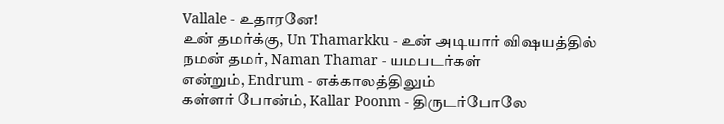Vallale - உதாரனே!
உன் தமர்க்கு, Un Thamarkku - உன் அடியார் விஷயத்தில்
நமன் தமர், Naman Thamar - யமபடர்கள்
என்றும், Endrum - எக்காலத்திலும்
கள்ளர் போன்ம், Kallar Poonm - திருடர்போலே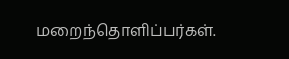மறைந்தொளிப்பர்கள்.